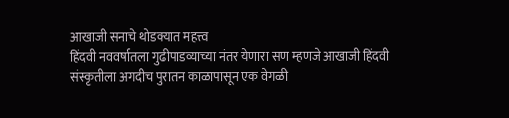आखाजी सनाचे थोडक्यात महत्त्व
हिंदवी नववर्षातला गुढीपाडव्याच्या नंतर येणारा सण म्हणजे आखाजी हिंदवी संस्कृतीला अगदीच पुरातन काळापासून एक वेगळी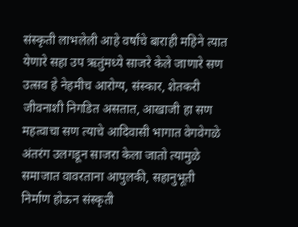संस्कृती लाभलेली आहे वर्षांचे बाराही महिने त्यात येणारे सहा उप ऋतुंमध्ये साजरे केले जाणारे सण उत्सव हे नेहमीच आरोग्य, संस्कार, शेतकरी जीवनाशी निगडित असतात, आखाजी हा सण महत्वाचा सण त्याचे आदिवासी भागात वेगवेगळे अंतरंग उलगडून साजरा केला जातो त्यामुळे समाजात वावरताना आपुलकी, सहानुभूती निर्माण होऊन संस्कृती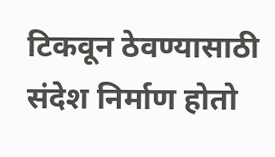टिकवून ठेवण्यासाठी संदेश निर्माण होतो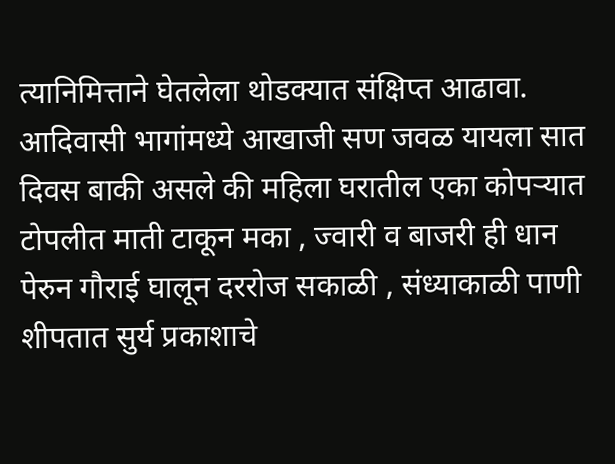त्यानिमित्ताने घेतलेला थोडक्यात संक्षिप्त आढावा.
आदिवासी भागांमध्ये आखाजी सण जवळ यायला सात दिवस बाकी असले की महिला घरातील एका कोपऱ्यात टोपलीत माती टाकून मका , ज्वारी व बाजरी ही धान पेरुन गौराई घालून दररोज सकाळी , संध्याकाळी पाणी शीपतात सुर्य प्रकाशाचे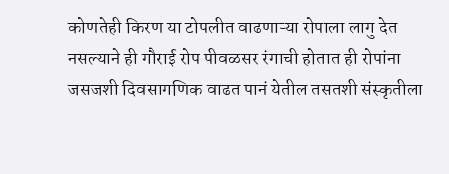कोणतेही किरण या टोपलीत वाढणाऱ्या रोपाला लागु देत नसल्याने ही गौराई रोप पीवळसर रंगाची होतात ही रोपांना जसजशी दिवसागणिक वाढत पानं येतील तसतशी संस्कृतीला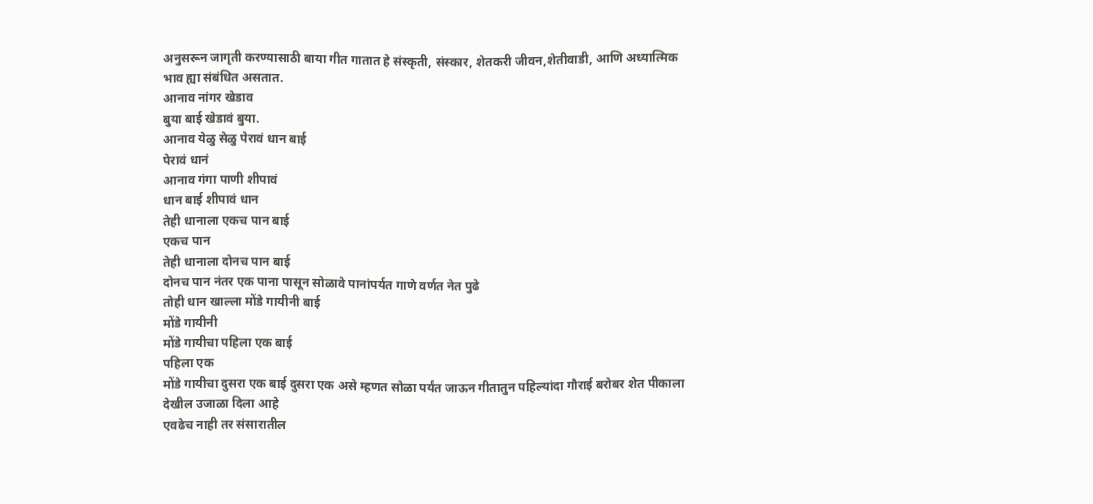अनुसरून जागृती करण्यासाठी बाया गीत गातात हे संस्कृती, संस्कार, शेतकरी जीवन,शेतीवाडी, आणि अध्यात्मिक भाव ह्या संबंधित असतात.
आनाव नांगर खेडाव
बुया बाई खेडावं बुया.
आनाव येळु सेळु पेरावं धान बाई
पेरावं धानं
आनाव गंगा पाणी शीपावं
धान बाई शीपावं धान
तेही धानाला एकच पान बाई
एकच पान
तेही धानाला दोनच पान बाई
दोनच पान नंतर एक पाना पासून सोळावे पानांपर्यत गाणे वर्णत नेत पुढे
तोही धान खाल्ला मोंडे गायीनी बाई
मोंडे गायीनी
मोंडे गायीचा पहिला एक बाई
पहिला एक
मोंडे गायीचा दुसरा एक बाई दुसरा एक असे म्हणत सोळा पर्यंत जाऊन गीतातुन पहिल्यांदा गौराई बरोबर शेत पीकाला देखील उजाळा दिला आहे
एवढेच नाही तर संसारातील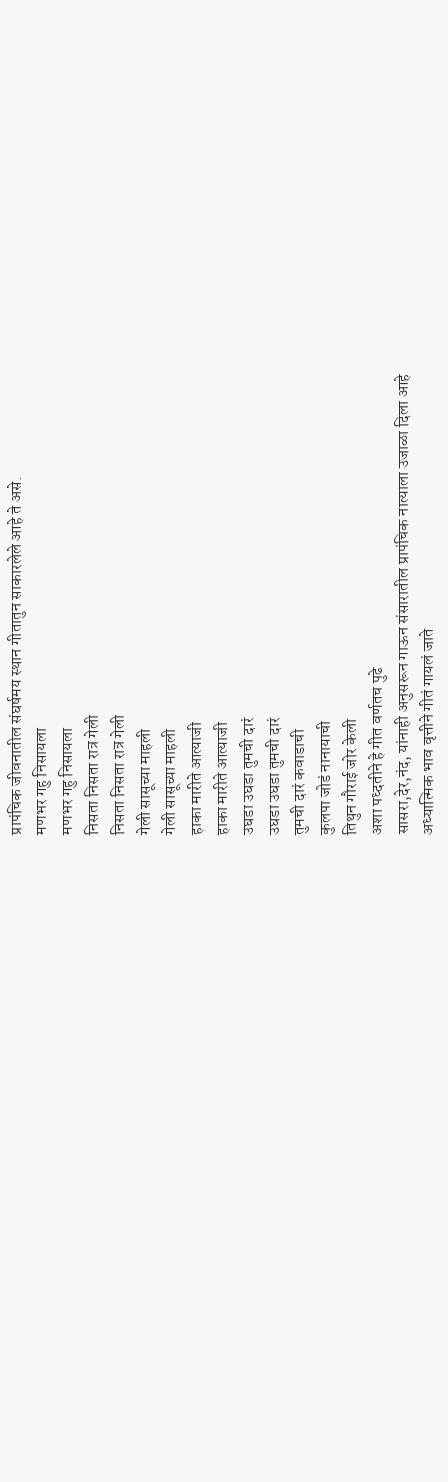प्रापंचिक जीवनातील संघर्षमय स्थान गीतातुन साकारलेले आहे ते असे.
मणभर गहु निसायला
मणभर गहु निसायला
निसता निसता रात्र गेली
निसता निसता रात्र गेली
गेली सासूच्या माहली
गेली सासूच्या माहली
हाका मारीते आत्याजी
हाका मारीते आत्याजी
उघडा उघडा तुमची दारं
उघडा उघडा तुमची दारं
तुमची दारं कवाडाची
कुलपा जोडं नानायाची
तिथुन गौराई जोर केली
अशा पध्दतीने हे गीत वर्णतच पुढे
सासरा,देर,नंद, यांनाही अनुसरून गाऊन संसारातील प्रापंचिक नात्याला उजाळा दिला आहे
अध्यात्मिक भाव वृत्तीने गीतं गायलं जाते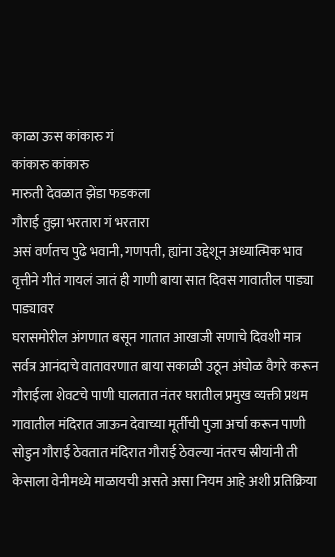काळा ऊस कांकारु गं
कांकारु कांकारु
मारुती देवळात झेंडा फडकला
गौराई तुझा भरतारा गं भरतारा
असं वर्णतच पुढे भवानी, गणपती, ह्यांना उद्देशून अध्यात्मिक भाव वृत्तीने गीतं गायलं जातं ही गाणी बाया सात दिवस गावातील पाड्या पाड्यावर
घरासमोरील अंगणात बसून गातात आखाजी सणाचे दिवशी मात्र सर्वत्र आनंदाचे वातावरणात बाया सकाळी उठून अंघोळ वैगरे करून गौराईला शेवटचे पाणी घालतात नंतर घरातील प्रमुख व्यक्ती प्रथम गावातील मंदिरात जाऊन देवाच्या मूर्तीची पुजा अर्चा करून पाणी सोडुन गौराई ठेवतात मंदिरात गौराई ठेवल्या नंतरच स्रीयांनी ती केसाला वेनीमध्ये माळायची असते असा नियम आहे अशी प्रतिक्रिया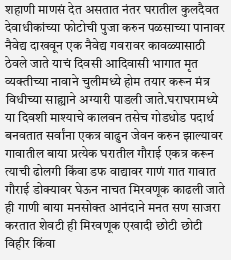शहाणी माणसं देत असतात नंतर घरातील कुलदैवत देवाधीकांच्या फोटोची पुजा करुन पळसाच्या पानावर नैवेद्य दाखवून एक नैवेद्य गवरावर कावळ्यासाठी ठेवले जाते याचं दिवसी आदिवासी भागात मृत व्यक्तीच्या नावाने चुलीमध्ये होम तयार करून मंत्र विधीच्या साह्याने अग्यारी पाडली जाते.घराघरामध्ये या दिवशी माश्याचे कालवन तसेच गोडधोड पदार्थ बनवतात सर्वांना एकत्र वाढुन जेवन करुन झाल्यावर गावातील बाया प्रत्येक घरातील गौराई एकत्र करून त्याची ढोलगी किंवा डफ वाद्यावर गाणं गात गावात गौराई डोक्यावर घेऊन नाचत मिरवणूक काढली जाते ही गाणी बाया मनसोक्त आनंदाने मनत सण साजरा करतात शेवटी ही मिरवणूक एखादी छोटी छोटी विहीर किंवा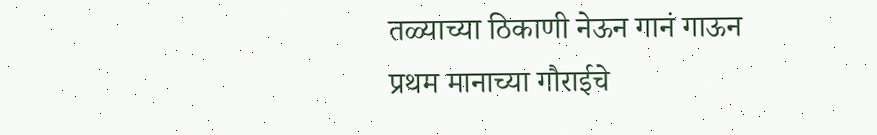तळ्याच्या ठिकाणी नेऊन गानं गाऊन प्रथम मानाच्या गौराईचे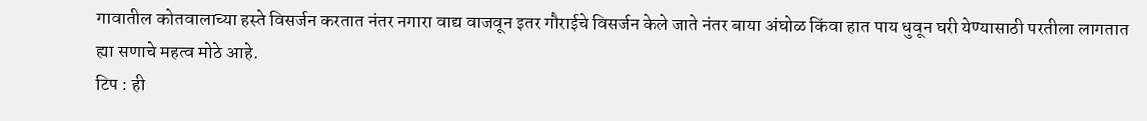गावातील कोतवालाच्या हस्ते विसर्जन करतात नंतर नगारा वाद्य वाजवून इतर गौराईचे विसर्जन केले जाते नंतर बाया अंघोळ किंवा हात पाय धुवून घरी येण्यासाठी परतीला लागतात ह्या सणाचे महत्व मोठे आहे.
टिप : ही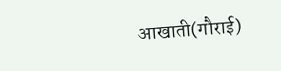आखाती(गौराई)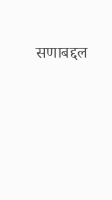सणाबद्दल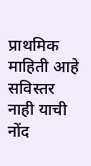प्राथमिक माहिती आहे सविस्तर नाही याची नोंद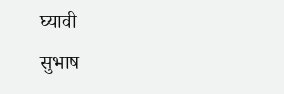घ्यावी
सुभाष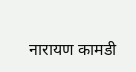नारायण कामडी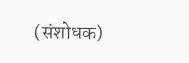(संशोधक)